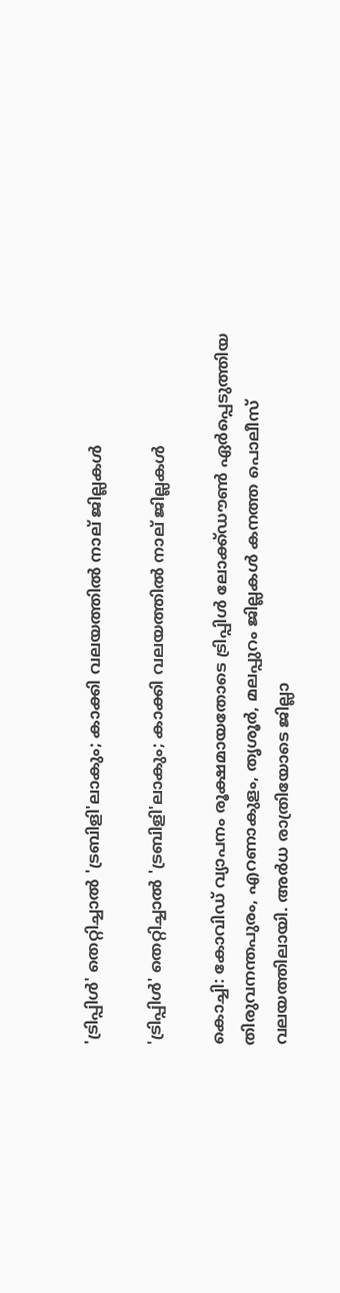'ട്രിപ്പിള്‍' തെറ്റിച്ചാല്‍ 'ട്രബിളി'ലാകും; കാക്കി വലയത്തില്‍ നാല് ജില്ലകള്‍

'ട്രിപ്പിള്‍' തെറ്റിച്ചാല്‍ 'ട്രബിളി'ലാകും; കാക്കി വലയത്തില്‍ നാല് ജില്ലകള്‍

കൊച്ചി: കോവിഡ് വ്യാപനം രൂക്ഷമായതോടെ ട്രിപ്പിള്‍ ലോക്ക്ഡൗണ്‍ ഏര്‍പ്പെടുത്തിയ തിരുവനന്തപുരം, എറണാകുളം, തൃശൂര്‍, മലപ്പുറം ജില്ലകള്‍ കനത്ത പൊലീസ് വലയത്തിലായി. അര്‍ധ രാത്രിയോടെ ജില്ലാ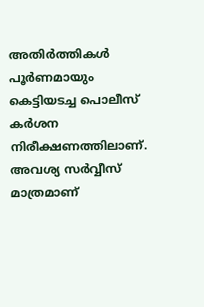അതിര്‍ത്തികള്‍ പൂര്‍ണമായും കെട്ടിയടച്ച പൊലീസ് കര്‍ശന നിരീക്ഷണത്തിലാണ്. അവശ്യ സര്‍വ്വീസ് മാത്രമാണ്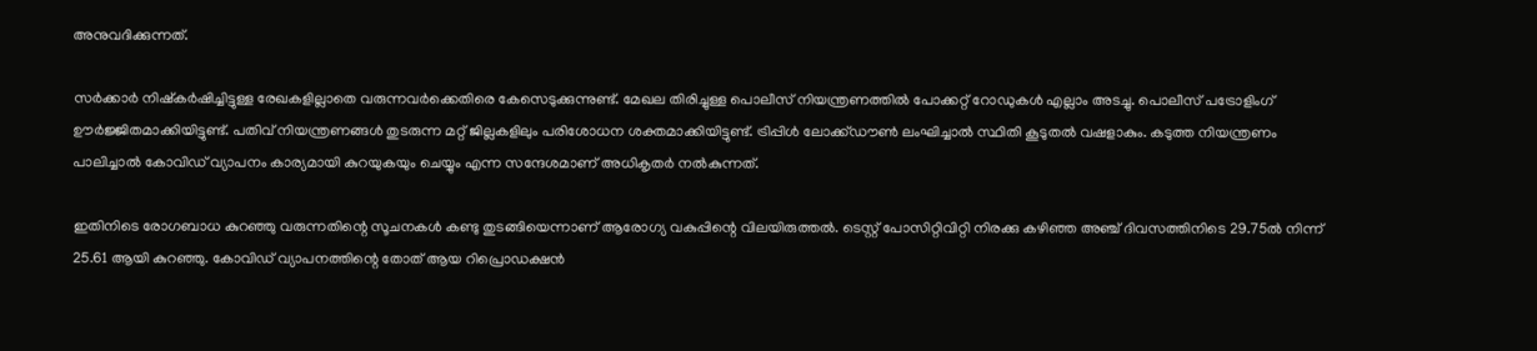അനുവദിക്കുന്നത്.

സര്‍ക്കാര്‍ നിഷ്‌കര്‍ഷിച്ചിട്ടുള്ള രേഖകളില്ലാതെ വരുന്നവര്‍ക്കെതിരെ കേസെടുക്കുന്നുണ്ട്. മേഖല തിരിച്ചുള്ള പൊലീസ് നിയന്ത്രണത്തില്‍ പോക്കറ്റ് റോഡുകള്‍ എല്ലാം അടച്ചു. പൊലീസ് പട്രോളിംഗ് ഊര്‍ജ്ജിതമാക്കിയിട്ടുണ്ട്. പതിവ് നിയന്ത്രണങ്ങള്‍ തുടരുന്ന മറ്റ് ജില്ലകളിലും പരിശോധന ശക്തമാക്കിയിട്ടുണ്ട്. ട്രിപ്പിള്‍ ലോക്ക്ഡൗണ്‍ ലംഘിച്ചാല്‍ സ്ഥിതി കൂടുതല്‍ വഷളാകും. കടുത്ത നിയന്ത്രണം പാലിച്ചാല്‍ കോവിഡ് വ്യാപനം കാര്യമായി കുറയുകയും ചെയ്യും എന്ന സന്ദേശമാണ് അധികൃതര്‍ നല്‍കുന്നത്.

ഇതിനിടെ രോഗബാധ കുറഞ്ഞു വരുന്നതിന്റെ സൂചനകള്‍ കണ്ടു തുടങ്ങിയെന്നാണ് ആരോഗ്യ വകുപ്പിന്റെ വിലയിരുത്തല്‍. ടെസ്റ്റ് പോസിറ്റിവിറ്റി നിരക്കു കഴിഞ്ഞ അഞ്ച് ദിവസത്തിനിടെ 29.75ല്‍ നിന്ന് 25.61 ആയി കുറഞ്ഞു. കോവിഡ് വ്യാപനത്തിന്റെ തോത് ആയ റിപ്രൊഡക്ഷന്‍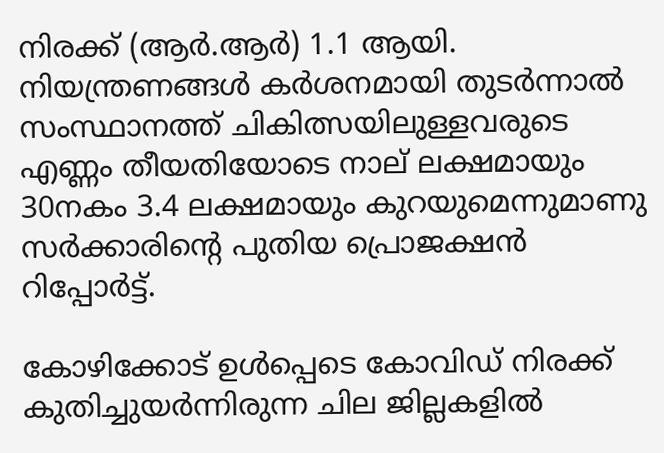നിരക്ക് (ആര്‍.ആര്‍) 1.1 ആയി. നിയന്ത്രണങ്ങള്‍ കര്‍ശനമായി തുടര്‍ന്നാല്‍ സംസ്ഥാനത്ത് ചികിത്സയിലുള്ളവരുടെ എണ്ണം തീയതിയോടെ നാല് ലക്ഷമായും 30നകം 3.4 ലക്ഷമായും കുറയുമെന്നുമാണു സര്‍ക്കാരിന്റെ പുതിയ പ്രൊജക്ഷന്‍ റിപ്പോര്‍ട്ട്.

കോഴിക്കോട് ഉള്‍പ്പെടെ കോവിഡ് നിരക്ക് കുതിച്ചുയര്‍ന്നിരുന്ന ചില ജില്ലകളില്‍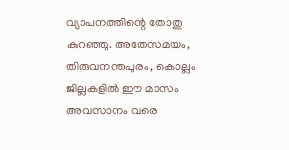വ്യാപനത്തിന്റെ തോതു കുറഞ്ഞു. അതേസമയം, തിരുവനന്തപുരം, കൊല്ലം ജില്ലകളില്‍ ഈ മാസം അവസാനം വരെ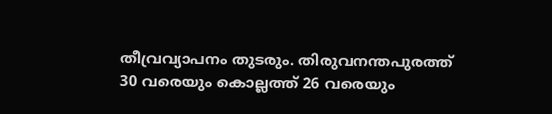തീവ്രവ്യാപനം തുടരും. തിരുവനന്തപുരത്ത് 30 വരെയും കൊല്ലത്ത് 26 വരെയും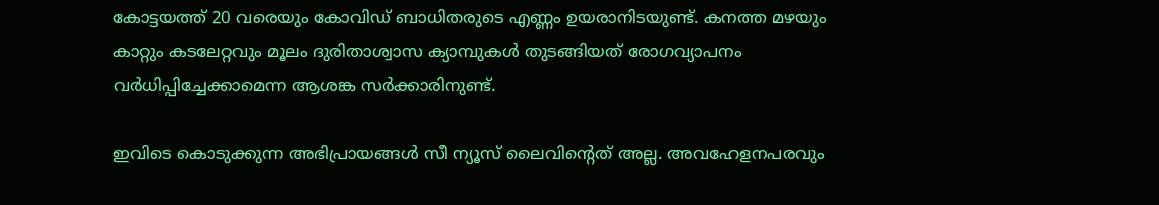കോട്ടയത്ത് 20 വരെയും കോവിഡ് ബാധിതരുടെ എണ്ണം ഉയരാനിടയുണ്ട്. കനത്ത മഴയും കാറ്റും കടലേറ്റവും മൂലം ദുരിതാശ്വാസ ക്യാമ്പുകള്‍ തുടങ്ങിയത് രോഗവ്യാപനം വര്‍ധിപ്പിച്ചേക്കാമെന്ന ആശങ്ക സര്‍ക്കാരിനുണ്ട്.

ഇവിടെ കൊടുക്കുന്ന അഭിപ്രായങ്ങള്‍ സീ ന്യൂസ് ലൈവിന്റെത് അല്ല. അവഹേളനപരവും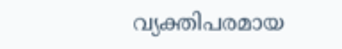വ്യക്തിപരമായ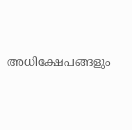അധിക്ഷേപങ്ങളും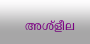അശ്‌ളീല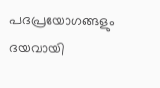പദപ്രയോഗങ്ങളും ദയവായി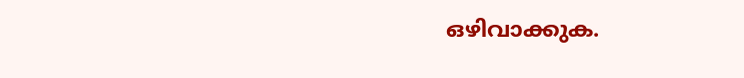ഒഴിവാക്കുക.